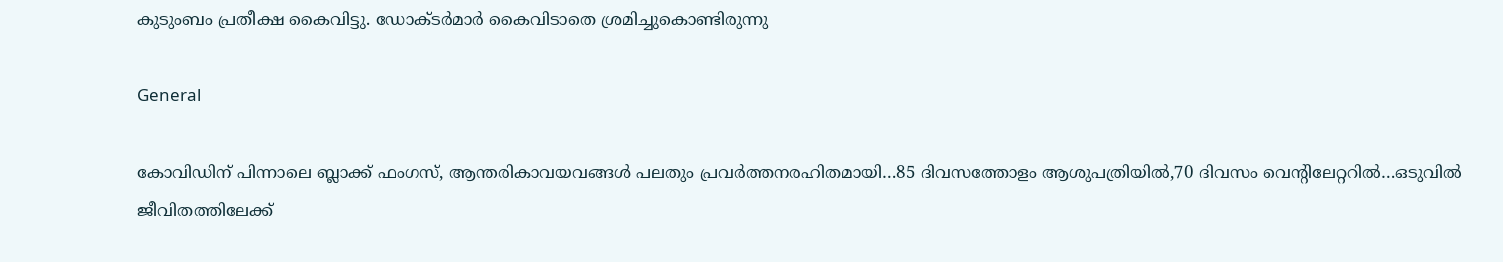കുടുംബം പ്രതീക്ഷ കൈവിട്ടു. ഡോക്ടര്‍മാര്‍ കൈവിടാതെ ശ്രമിച്ചുകൊണ്ടിരുന്നു

General

കോവിഡിന് പിന്നാലെ ബ്ലാക്ക് ഫംഗസ്, ആന്തരികാവയവങ്ങള്‍ പലതും പ്രവര്‍ത്തനരഹിതമായി…85 ദിവസത്തോളം ആശുപത്രിയില്‍,70 ദിവസം വെന്‍റിലേറ്ററില്‍…ഒടുവില്‍ ജീവിതത്തിലേക്ക്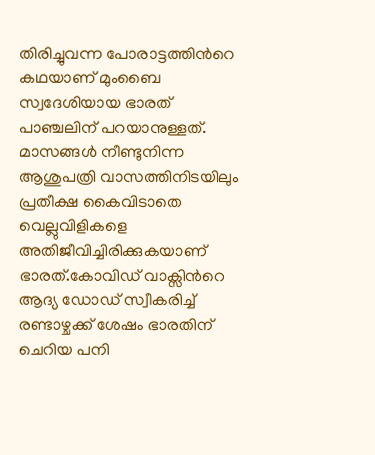തിരിച്ചുവന്ന പോരാട്ടത്തിന്‍റെ കഥയാണ് മുംബൈ സ്വദേശിയായ ഭാരത് പാഞ്ചലിന് പറയാനുള്ളത്. മാസങ്ങള്‍ നീണ്ടുനിന്ന ആശുപത്രി വാസത്തിനിടയിലും പ്രതീക്ഷ കൈവിടാതെ വെല്ലുവിളികളെ അതിജീവിച്ചിരിക്കുകയാണ് ഭാരത്.കോവിഡ് വാക്സിന്‍റെ ആദ്യ ഡോഡ് സ്വീകരിച്ച് രണ്ടാഴ്ചക്ക് ശേഷം ഭാരതിന് ചെറിയ പനി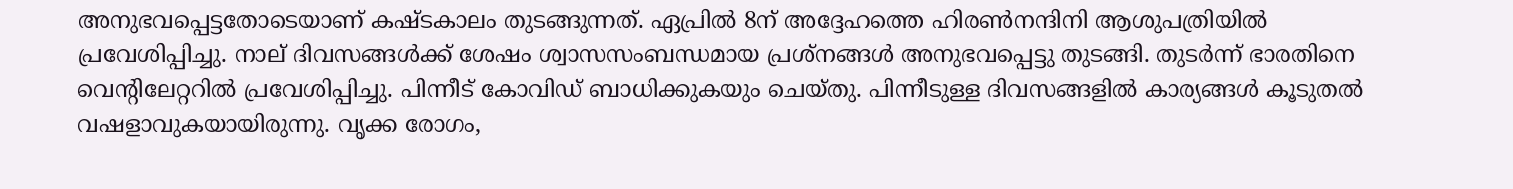അനുഭവപ്പെട്ടതോടെയാണ് കഷ്ടകാലം തുടങ്ങുന്നത്. ഏപ്രില്‍ 8ന് അദ്ദേഹത്തെ ഹിരണ്‍നന്ദിനി ആശുപത്രിയില്‍ പ്രവേശിപ്പിച്ചു. നാല് ദിവസങ്ങള്‍ക്ക് ശേഷം ശ്വാസസംബന്ധമായ പ്രശ്നങ്ങള്‍ അനുഭവപ്പെട്ടു തുടങ്ങി. തുടര്‍ന്ന് ഭാരതിനെ വെന്‍റിലേറ്ററില്‍ പ്രവേശിപ്പിച്ചു. പിന്നീട് കോവിഡ് ബാധിക്കുകയും ചെയ്തു. പിന്നീടുള്ള ദിവസങ്ങളില്‍ കാര്യങ്ങള്‍ കൂടുതല്‍ വഷളാവുകയായിരുന്നു. വൃക്ക രോഗം,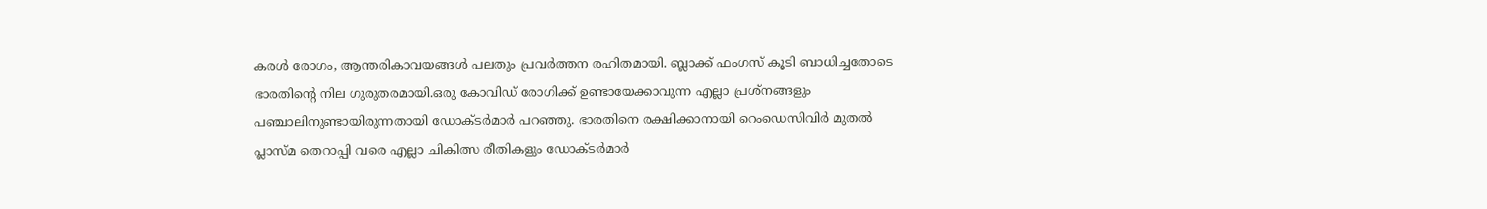കരള്‍ രോഗം, ആന്തരികാവയങ്ങള്‍ പലതും പ്രവര്‍ത്തന രഹിതമായി. ബ്ലാക്ക് ഫംഗസ് കൂടി ബാധിച്ചതോടെ ഭാരതിന്‍റെ നില ഗുരുതരമായി.ഒരു കോവിഡ് രോഗിക്ക് ഉണ്ടായേക്കാവുന്ന എല്ലാ പ്രശ്നങ്ങളും പഞ്ചാലിനുണ്ടായിരുന്നതായി ഡോക്ടര്‍മാര്‍ പറഞ്ഞു. ഭാരതിനെ രക്ഷിക്കാനായി റെംഡെസിവിർ മുതൽ പ്ലാസ്മ തെറാപ്പി വരെ എല്ലാ ചികിത്സ രീതികളും ഡോക്ടര്‍മാര്‍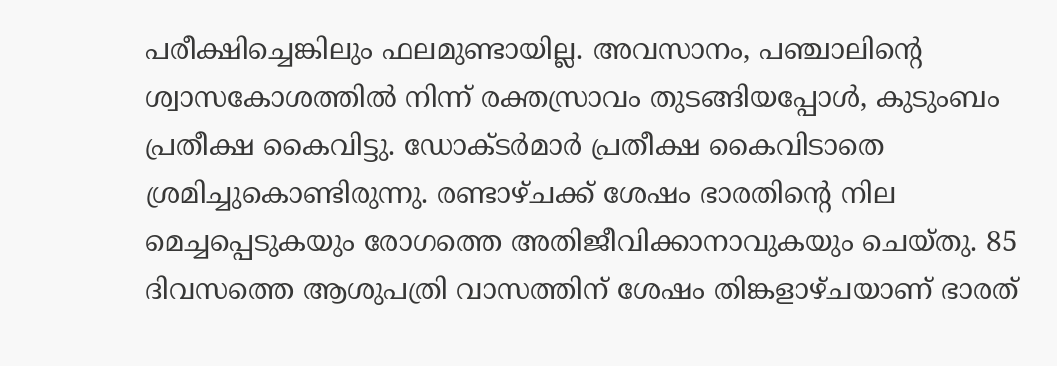പരീക്ഷിച്ചെങ്കിലും ഫലമുണ്ടായില്ല. അവസാനം, പഞ്ചാലിന്‍റെ ശ്വാസകോശത്തിൽ നിന്ന് രക്തസ്രാവം തുടങ്ങിയപ്പോൾ, കുടുംബം പ്രതീക്ഷ കൈവിട്ടു. ഡോക്ടര്‍മാര്‍ പ്രതീക്ഷ കൈവിടാതെ ശ്രമിച്ചുകൊണ്ടിരുന്നു. രണ്ടാഴ്ചക്ക് ശേഷം ഭാരതിന്‍റെ നില മെച്ചപ്പെടുകയും രോഗത്തെ അതിജീവിക്കാനാവുകയും ചെയ്തു. 85 ദിവസത്തെ ആശുപത്രി വാസത്തിന് ശേഷം തിങ്കളാഴ്ചയാണ് ഭാരത്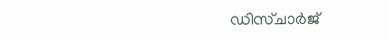ഡിസ്ചാര്‍ജ്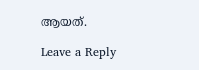ആയത്.

Leave a Reply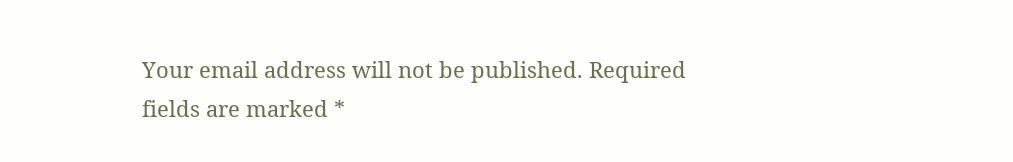Your email address will not be published. Required fields are marked *